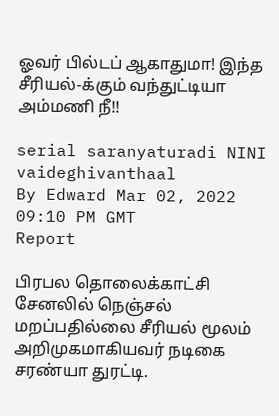ஓவர் பில்டப் ஆகாதுமா! இந்த சீரியல்-க்கும் வந்துட்டியா அம்மணி நீ!!

serial saranyaturadi NINI vaideghivanthaal
By Edward Mar 02, 2022 09:10 PM GMT
Report

பிரபல தொலைக்காட்சி சேனலில் நெஞ்சல் மறப்பதில்லை சீரியல் மூலம் அறிமுகமாகியவர் நடிகை சரண்யா துரட்டி.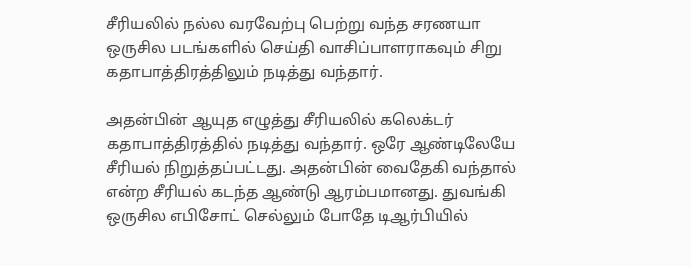சீரியலில் நல்ல வரவேற்பு பெற்று வந்த சரணயா ஒருசில படங்களில் செய்தி வாசிப்பாளராகவும் சிறு கதாபாத்திரத்திலும் நடித்து வந்தார்.

அதன்பின் ஆயுத எழுத்து சீரியலில் கலெக்டர் கதாபாத்திரத்தில் நடித்து வந்தார். ஒரே ஆண்டிலேயே சீரியல் நிறுத்தப்பட்டது. அதன்பின் வைதேகி வந்தால் என்ற சீரியல் கடந்த ஆண்டு ஆரம்பமானது. துவங்கி ஒருசில எபிசோட் செல்லும் போதே டிஆர்பியில்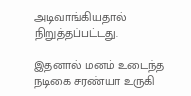அடிவாங்கியதால் நிறுத்தப்பட்டது.

இதனால் மனம் உடைந்த நடிகை சரண்யா உருகி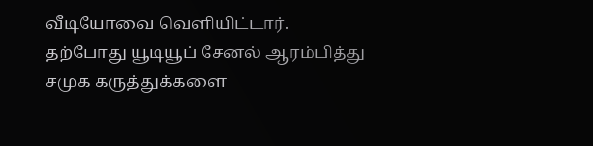வீடியோவை வெளியிட்டார். தற்போது யூடியூப் சேனல் ஆரம்பித்து சமுக கருத்துக்களை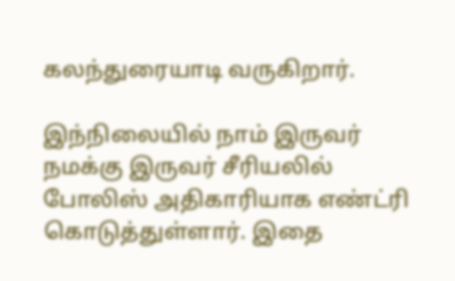கலந்துரையாடி வருகிறார்.

இந்நிலையில் நாம் இருவர் நமக்கு இருவர் சீரியலில் போலிஸ் அதிகாரியாக எண்ட்ரி கொடுத்துள்ளார். இதை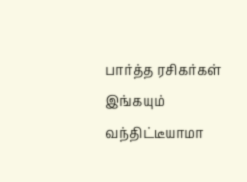பார்த்த ரசிகர்கள் இங்கயும் வந்திட்டீயாமா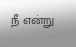நீ என்று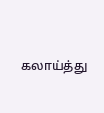கலாய்த்து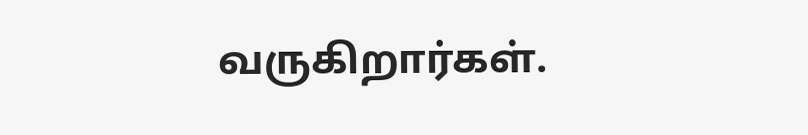வருகிறார்கள்.